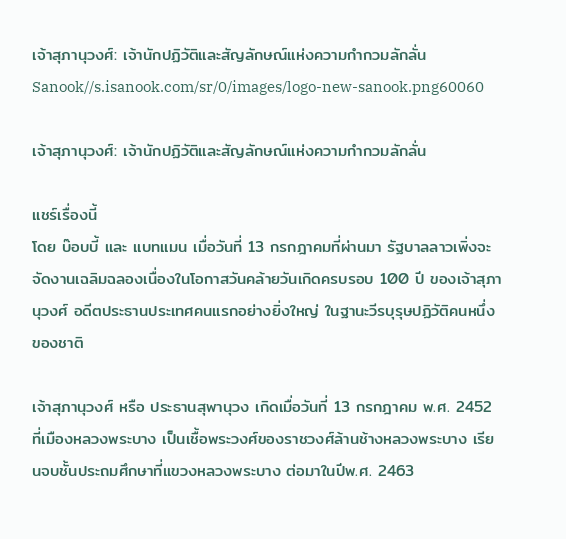เจ้าสุภานุวงศ์: เจ้านักปฏิวัติและสัญลักษณ์แห่งความกำกวมลักลั่น
Sanook//s.isanook.com/sr/0/images/logo-new-sanook.png60060

เจ้าสุภานุวงศ์: เจ้านักปฏิวัติและสัญลักษณ์แห่งความกำกวมลักลั่น

แชร์เรื่องนี้
โดย บ๊อบบี้ และ แบทแมน เมื่อวันที่ 13 กรกฎาคมที่ผ่านมา รัฐบาลลาวเพิ่งจะจัดงานเฉลิมฉลองเนื่องในโอกาสวันคล้ายวันเกิดครบรอบ 100 ปี ของเจ้าสุภานุวงศ์ อดีตประธานประเทศคนแรกอย่างยิ่งใหญ่ ในฐานะวีรบุรุษปฏิวัติคนหนึ่งของชาติ

เจ้าสุภานุวงศ์ หรือ ประธานสุพานุวง เกิดเมื่อวันที่ 13 กรกฎาคม พ.ศ. 2452 ที่เมืองหลวงพระบาง เป็นเชื้อพระวงศ์ของราชวงศ์ล้านช้างหลวงพระบาง เรียนจบชั้นประถมศึกษาที่แขวงหลวงพระบาง ต่อมาในปีพ.ศ. 2463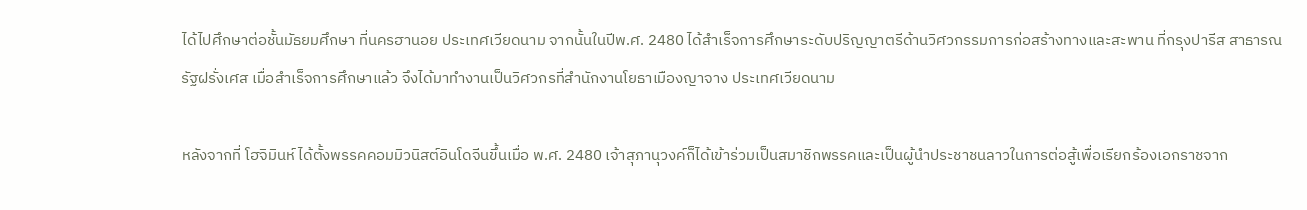ได้ไปศึกษาต่อชั้นมัธยมศึกษา ที่นครฮานอย ประเทศเวียดนาม จากนั้นในปีพ.ศ. 2480 ได้สำเร็จการศึกษาระดับปริญญาตรีด้านวิศวกรรมการก่อสร้างทางและสะพาน ที่กรุงปารีส สาธารณรัฐฝรั่งเศส เมื่อสำเร็จการศึกษาแล้ว จึงได้มาทำงานเป็นวิศวกรที่สำนักงานโยธาเมืองญาจาง ประเทศเวียดนาม

หลังจากที่ โฮจิมินห์ ได้ตั้งพรรคคอมมิวนิสต์อินโดจีนขึ้นเมื่อ พ.ศ. 2480 เจ้าสุภานุวงค์ก็ได้เข้าร่วมเป็นสมาชิกพรรคและเป็นผู้นำประชาชนลาวในการต่อสู้เพื่อเรียกร้องเอกราชจาก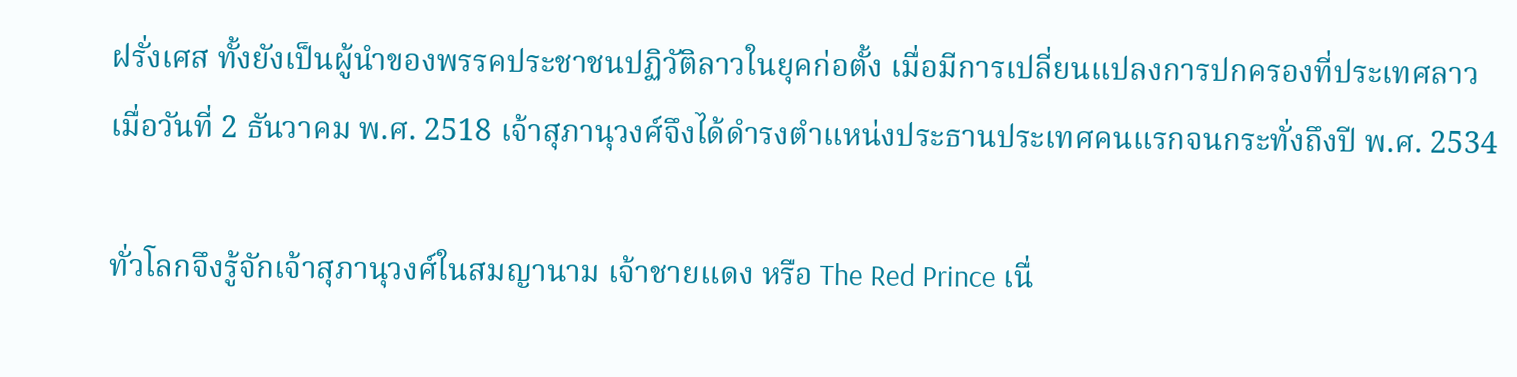ฝรั่งเศส ทั้งยังเป็นผู้นำของพรรคประชาชนปฏิวัติลาวในยุคก่อตั้ง เมื่อมีการเปลี่ยนแปลงการปกครองที่ประเทศลาวเมื่อวันที่ 2 ธันวาคม พ.ศ. 2518 เจ้าสุภานุวงศ์จึงได้ดำรงตำแหน่งประธานประเทศคนแรกจนกระทั่งถึงปี พ.ศ. 2534

ทั่วโลกจึงรู้จักเจ้าสุภานุวงศ์ในสมญานาม เจ้าชายแดง หรือ The Red Prince เนื่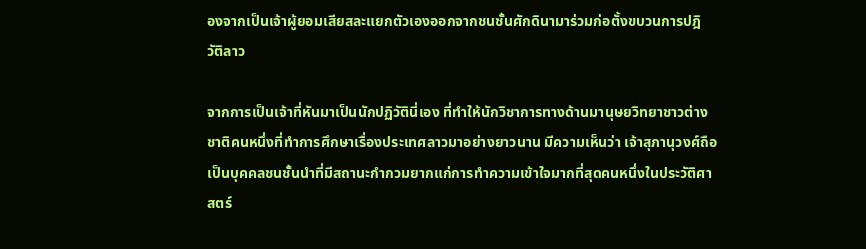องจากเป็นเจ้าผู้ยอมเสียสละแยกตัวเองออกจากชนชั้นศักดินามาร่วมก่อตั้งขบวนการปฎิวัติลาว

จากการเป็นเจ้าที่หันมาเป็นนักปฏิวัตินี่เอง ที่ทำให้นักวิชาการทางด้านมานุษยวิทยาชาวต่างชาติคนหนึ่งที่ทำการศึกษาเรื่องประเทศลาวมาอย่างยาวนาน มีความเห็นว่า เจ้าสุภานุวงศ์ถือเป็นบุคคลชนชั้นนำที่มีสถานะกำกวมยากแก่การทำความเข้าใจมากที่สุดคนหนึ่งในประวัติศาสตร์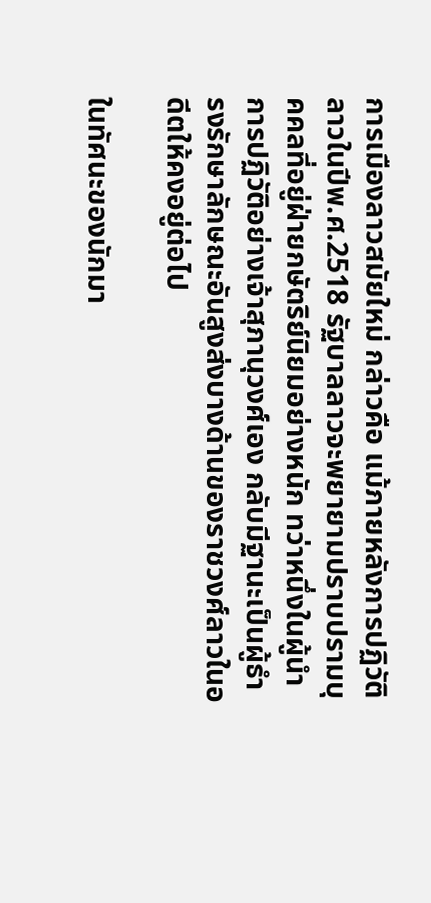การเมืองลาวสมัยใหม่ กล่าวคือ แม้ภายหลังการปฏิวัติลาวในปีพ.ศ.2518 รัฐบาลลาวจะพยายามปราบปรามบุคคลที่อยู่ฝ่ายกษัตริย์นิยมอย่างหนัก ทว่าหนึ่งในผู้นำการปฏิวัติอย่างเจ้าสุภานุวงศ์เอง กลับมีฐานะเป็นผู้ธำรงรักษาลักษณะอันสูงส่งบางด้านของราชวงศ์ลาวในอดีตให้คงอยู่ต่อไป

ในทัศนะของนักมา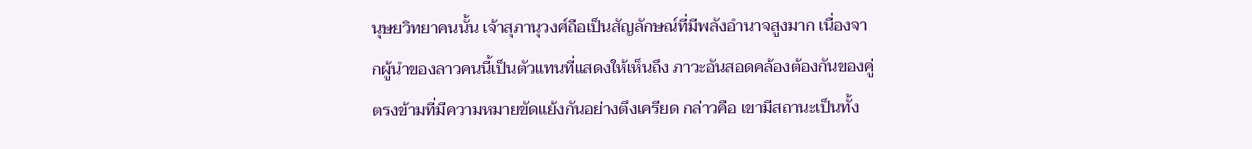นุษยวิทยาคนนั้น เจ้าสุภานุวงศ์ถือเป็นสัญลักษณ์ที่มีพลังอำนาจสูงมาก เนื่องจากผู้นำของลาวคนนี้เป็นตัวแทนที่แสดงให้เห็นถึง ภาวะอันสอดคล้องต้องกันของคู่ตรงข้ามที่มีความหมายขัดแย้งกันอย่างตึงเครียด กล่าวคือ เขามีสถานะเป็นทั้ง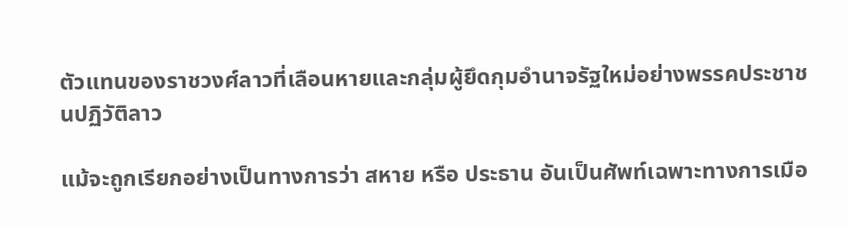ตัวแทนของราชวงศ์ลาวที่เลือนหายและกลุ่มผู้ยึดกุมอำนาจรัฐใหม่อย่างพรรคประชาชนปฏิวัติลาว

แม้จะถูกเรียกอย่างเป็นทางการว่า สหาย หรือ ประธาน อันเป็นศัพท์เฉพาะทางการเมือ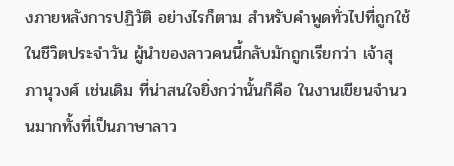งภายหลังการปฏิวัติ อย่างไรก็ตาม สำหรับคำพูดทั่วไปที่ถูกใช้ในชีวิตประจำวัน ผู้นำของลาวคนนี้กลับมักถูกเรียกว่า เจ้าสุภานุวงศ์ เช่นเดิม ที่น่าสนใจยิ่งกว่านั้นก็คือ ในงานเขียนจำนวนมากทั้งที่เป็นภาษาลาว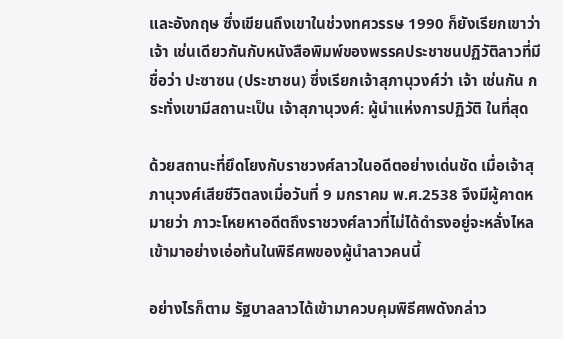และอังกฤษ ซึ่งเขียนถึงเขาในช่วงทศวรรษ 1990 ก็ยังเรียกเขาว่า เจ้า เช่นเดียวกันกับหนังสือพิมพ์ของพรรคประชาชนปฏิวัติลาวที่มีชื่อว่า ปะซาซน (ประชาชน) ซึ่งเรียกเจ้าสุภานุวงศ์ว่า เจ้า เช่นกัน กระทั่งเขามีสถานะเป็น เจ้าสุภานุวงศ์: ผู้นำแห่งการปฏิวัติ ในที่สุด

ด้วยสถานะที่ยึดโยงกับราชวงศ์ลาวในอดีตอย่างเด่นชัด เมื่อเจ้าสุภานุวงศ์เสียชีวิตลงเมื่อวันที่ 9 มกราคม พ.ศ.2538 จึงมีผู้คาดหมายว่า ภาวะโหยหาอดีตถึงราชวงศ์ลาวที่ไม่ได้ดำรงอยู่จะหลั่งไหลเข้ามาอย่างเอ่อท้นในพิธีศพของผู้นำลาวคนนี้

อย่างไรก็ตาม รัฐบาลลาวได้เข้ามาควบคุมพิธีศพดังกล่าว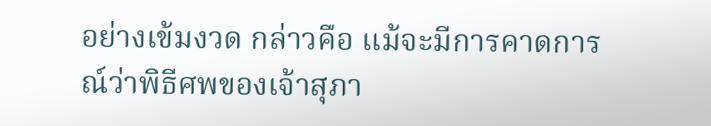อย่างเข้มงวด กล่าวคือ แม้จะมีการคาดการณ์ว่าพิธีศพของเจ้าสุภา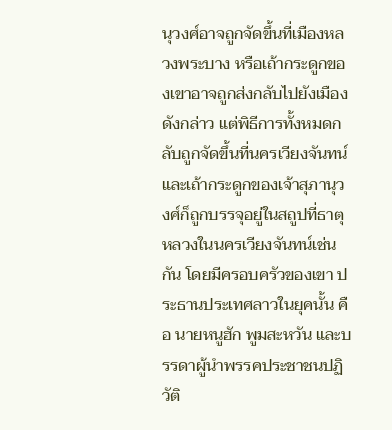นุวงศ์อาจถูกจัดขึ้นที่เมืองหลวงพระบาง หรือเถ้ากระดูกของเขาอาจถูกส่งกลับไปยังเมืองดังกล่าว แต่พิธีการทั้งหมดกลับถูกจัดขึ้นที่นครเวียงจันทน์ และเถ้ากระดูกของเจ้าสุภานุวงศ์ก็ถูกบรรจุอยู่ในสถูปที่ธาตุหลวงในนครเวียงจันทน์เช่นกัน โดยมีครอบครัวของเขา ประธานประเทศลาวในยุคนั้น คือ นายหนูฮัก พูมสะหวัน และบรรดาผู้นำพรรคประชาชนปฏิวัติ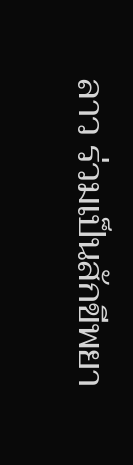ลาว ร่วมเป็นสักขีพยา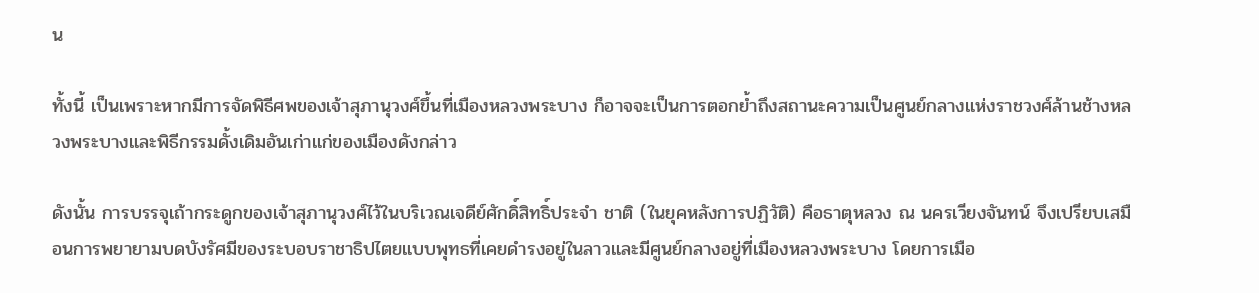น

ทั้งนี้ เป็นเพราะหากมีการจัดพิธีศพของเจ้าสุภานุวงศ์ขึ้นที่เมืองหลวงพระบาง ก็อาจจะเป็นการตอกย้ำถึงสถานะความเป็นศูนย์กลางแห่งราชวงศ์ล้านช้างหลวงพระบางและพิธีกรรมดั้งเดิมอันเก่าแก่ของเมืองดังกล่าว

ดังนั้น การบรรจุเถ้ากระดูกของเจ้าสุภานุวงศ์ไว้ในบริเวณเจดีย์ศักดิ์สิทธิ์ประจำ ชาติ (ในยุคหลังการปฏิวัติ) คือธาตุหลวง ณ นครเวียงจันทน์ จึงเปรียบเสมือนการพยายามบดบังรัศมีของระบอบราชาธิปไตยแบบพุทธที่เคยดำรงอยู่ในลาวและมีศูนย์กลางอยู่ที่เมืองหลวงพระบาง โดยการเมือ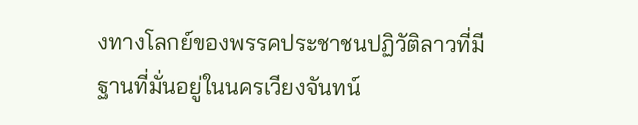งทางโลกย์ของพรรคประชาชนปฏิวัติลาวที่มีฐานที่มั่นอยู่ในนครเวียงจันทน์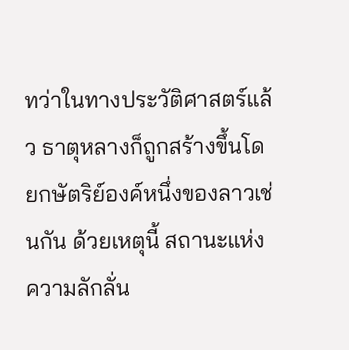ทว่าในทางประวัติศาสตร์แล้ว ธาตุหลางก็ถูกสร้างขึ้นโดยกษัตริย์องค์หนึ่งของลาวเช่นกัน ด้วยเหตุนี้ สถานะแห่งความลักลั่น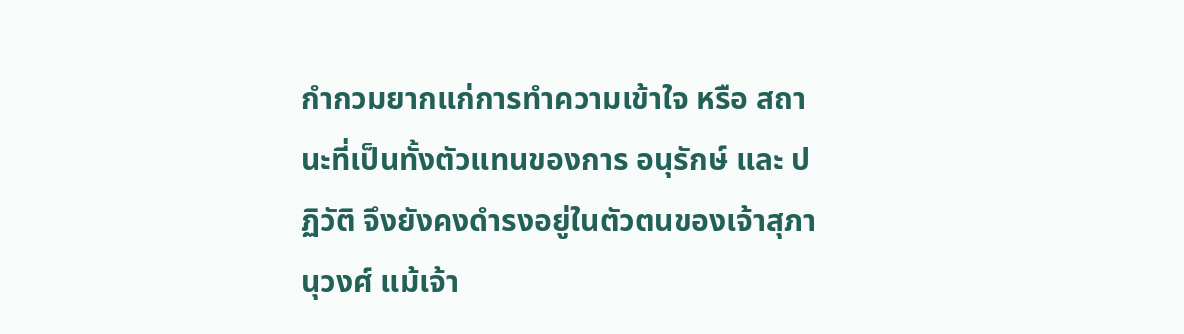กำกวมยากแก่การทำความเข้าใจ หรือ สถานะที่เป็นทั้งตัวแทนของการ อนุรักษ์ และ ปฏิวัติ จึงยังคงดำรงอยู่ในตัวตนของเจ้าสุภานุวงศ์ แม้เจ้า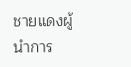ชายแดงผู้นำการ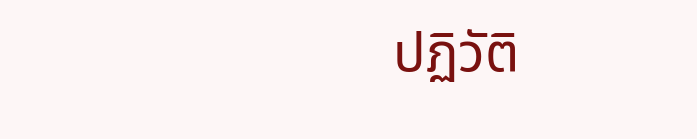ปฏิวัติ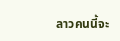ลาวคนนี้จะ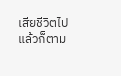เสียชีวิตไปแล้วก็ตาม